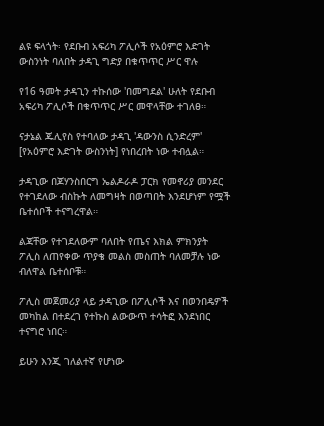ልዩ ፍላጎት፡ የደቡብ አፍሪካ ፖሊሶች የአዕምሮ እድገት ውስንነት ባለበት ታዳጊ ግድያ በቁጥጥር ሥር ዋሉ

የ16 ዓመት ታዳጊን ተኩሰው 'በመግደል' ሁለት የደቡብ አፍሪካ ፖሊሶች በቁጥጥር ሥር መዋላቸው ተገለፀ።

ናታኔል ጁሊየስ የተባለው ታዳጊ 'ዳውንስ ሲንድረም' [የአዕምሮ እድገት ውስንነት] የነበረበት ነው ተብሏል።

ታዳጊው በጆሃንስበርግ ኤልዶራዶ ፓርክ የመኖሪያ መንደር የተገደለው ብስኩት ለመግዛት በወጣበት እንደሆነም የሟች ቤተሰቦች ተናግረዋል።

ልጃቸው የተገደለውም ባለበት የጤና እክል ምክንያት ፖሊስ ለጠየቀው ጥያቄ መልስ መስጠት ባለመቻሉ ነው ብለዋል ቤተሰቦቹ።

ፖሊስ መጀመሪያ ላይ ታዳጊው በፖሊሶች እና በወንበዴዎች መካከል በተደረገ የተኩስ ልውውጥ ተሳትፎ እንደነበር ተናግሮ ነበር።

ይሁን እንጂ ገለልተኛ የሆነው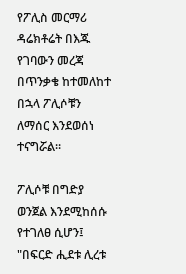የፖሊስ መርማሪ ዳሬክቶሬት በእጁ የገባውን መረጃ በጥንቃቄ ከተመለከተ በኋላ ፖሊሶቹን ለማሰር እንደወሰነ ተናግሯል።

ፖሊሶቹ በግድያ ወንጀል እንደሚከሰሱ የተገለፀ ሲሆን፤ "በፍርድ ሒደቱ ሊረቱ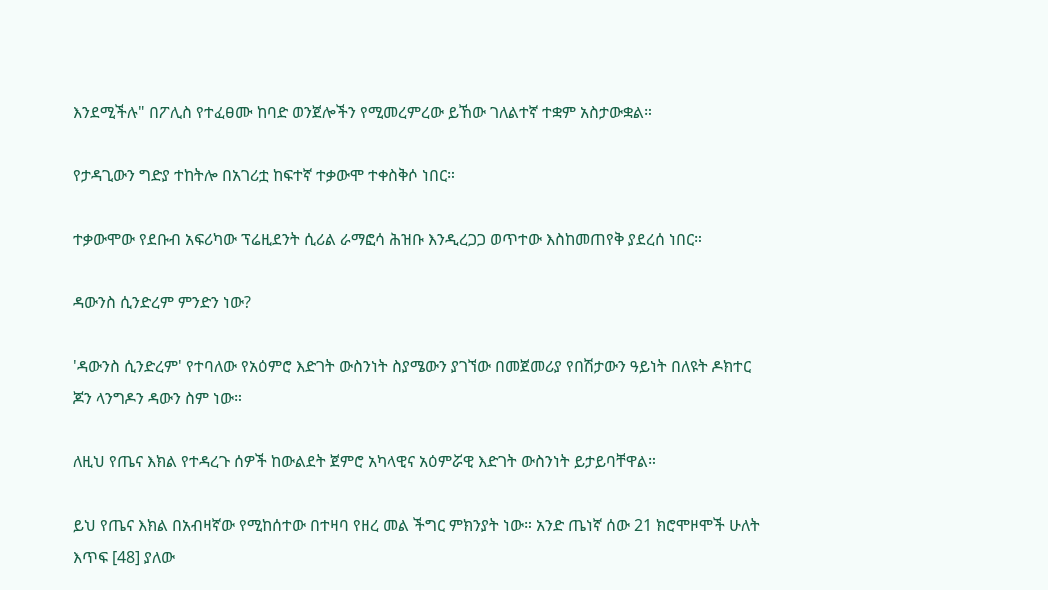እንደሚችሉ" በፖሊስ የተፈፀሙ ከባድ ወንጀሎችን የሚመረምረው ይኸው ገለልተኛ ተቋም አስታውቋል።

የታዳጊውን ግድያ ተከትሎ በአገሪቷ ከፍተኛ ተቃውሞ ተቀስቅሶ ነበር።

ተቃውሞው የደቡብ አፍሪካው ፕሬዚደንት ሲሪል ራማፎሳ ሕዝቡ እንዲረጋጋ ወጥተው እስከመጠየቅ ያደረሰ ነበር።

ዳውንስ ሲንድረም ምንድን ነው?

'ዳውንስ ሲንድረም' የተባለው የአዕምሮ እድገት ውስንነት ስያሜውን ያገኘው በመጀመሪያ የበሽታውን ዓይነት በለዩት ዶክተር ጆን ላንግዶን ዳውን ስም ነው።

ለዚህ የጤና እክል የተዳረጉ ሰዎች ከውልደት ጀምሮ አካላዊና አዕምሯዊ እድገት ውስንነት ይታይባቸዋል።

ይህ የጤና እክል በአብዛኛው የሚከሰተው በተዛባ የዘረ መል ችግር ምክንያት ነው። አንድ ጤነኛ ሰው 21 ክሮሞዞሞች ሁለት እጥፍ [48] ያለው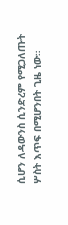ሲሆን ለዳውንስ ሲንድረም የሚጋለጡት ሦስት እጥፍ በሚሆንበት ጊዜ ነው።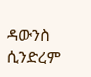ዳውንስ ሲንድረም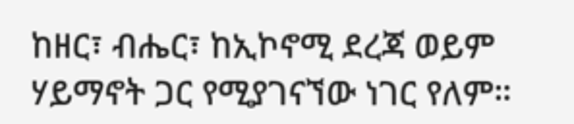ከዘር፣ ብሔር፣ ከኢኮኖሚ ደረጃ ወይም ሃይማኖት ጋር የሚያገናኘው ነገር የለም።